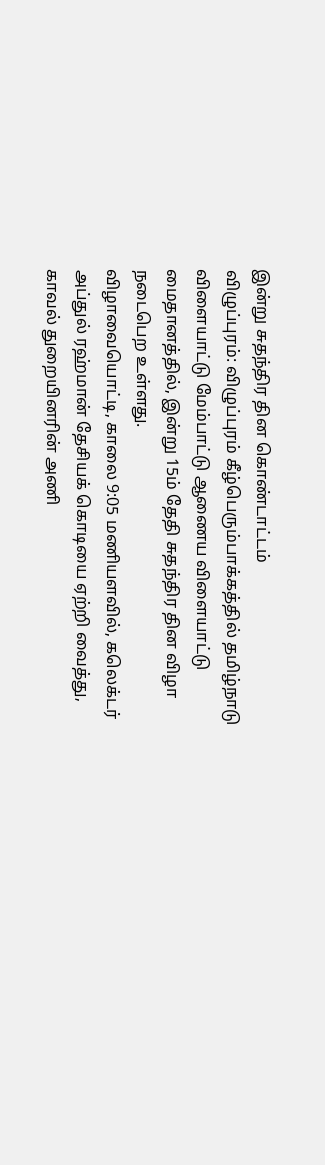இன்று சுதந்திர தின கொண்டாட்டம்
விழுப்புரம்: விழுப்புரம் கீழ்பெரும்பாக்கத்தில் தமிழ்நாடு விளையாட்டு மேம்பாட்டு ஆணைய விளையாட்டு மைதானத்தில், இன்று 15ம் தேதி சுதந்திர தின விழா நடைபெற உள்ளது.
விழாவையொட்டி, காலை 9:05 மணியளவில், கலெக்டர் அப்துல் ரஹ்மான் தேசியக் கொடியை ஏற்றி வைத்து, காவல் துறையினரின் அணி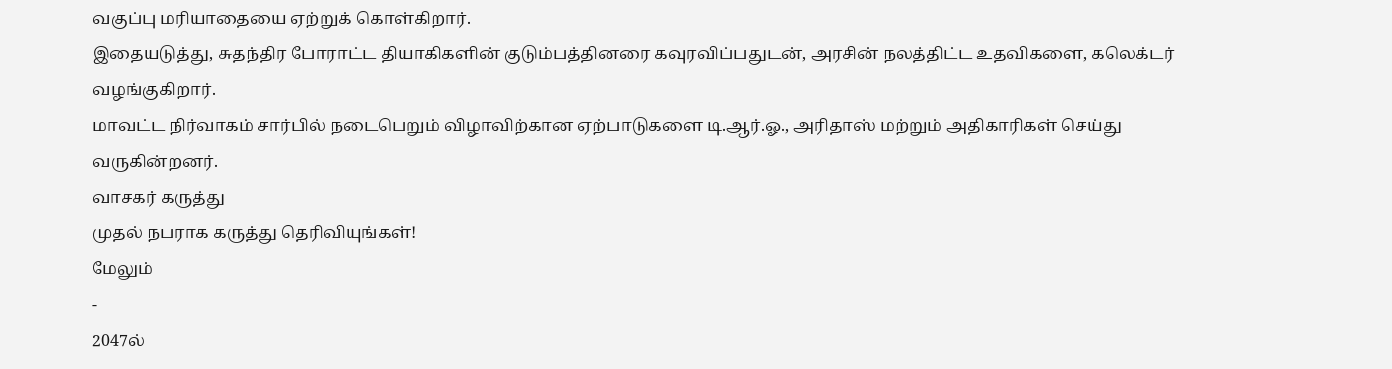வகுப்பு மரியாதையை ஏற்றுக் கொள்கிறார்.
இதையடுத்து, சுதந்திர போராட்ட தியாகிகளின் குடும்பத்தினரை கவுரவிப்பதுடன், அரசின் நலத்திட்ட உதவிகளை, கலெக்டர் வழங்குகிறார்.
மாவட்ட நிர்வாகம் சார்பில் நடைபெறும் விழாவிற்கான ஏற்பாடுகளை டி.ஆர்.ஓ., அரிதாஸ் மற்றும் அதிகாரிகள் செய்து வருகின்றனர்.
வாசகர் கருத்து
முதல் நபராக கருத்து தெரிவியுங்கள்!
மேலும்
-
2047ல்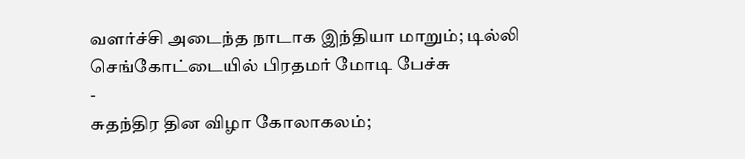வளர்ச்சி அடைந்த நாடாக இந்தியா மாறும்; டில்லி செங்கோட்டையில் பிரதமர் மோடி பேச்சு
-
சுதந்திர தின விழா கோலாகலம்;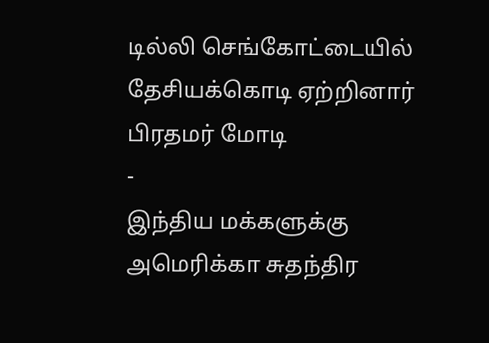டில்லி செங்கோட்டையில் தேசியக்கொடி ஏற்றினார் பிரதமர் மோடி
-
இந்திய மக்களுக்கு அமெரிக்கா சுதந்திர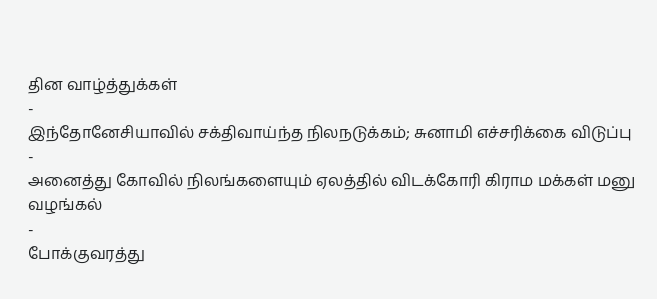தின வாழ்த்துக்கள்
-
இந்தோனேசியாவில் சக்திவாய்ந்த நிலநடுக்கம்; சுனாமி எச்சரிக்கை விடுப்பு
-
அனைத்து கோவில் நிலங்களையும் ஏலத்தில் விடக்கோரி கிராம மக்கள் மனு வழங்கல்
-
போக்குவரத்து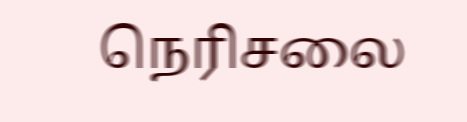நெரிசலை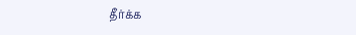தீர்க்க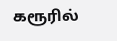கரூரில்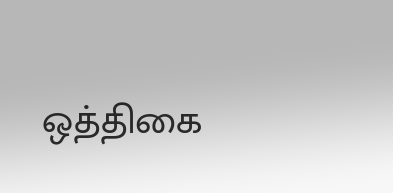ஒத்திகை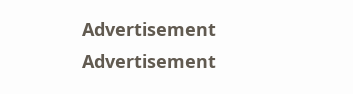Advertisement
Advertisement